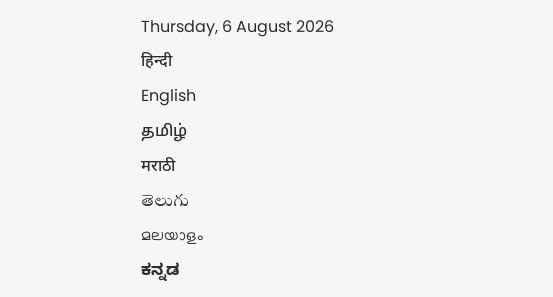Thursday, 6 August 2026
हिन्दी
English
தமிழ்
मराठी
తెలుగు
മലയാളം
ಕನ್ನಡ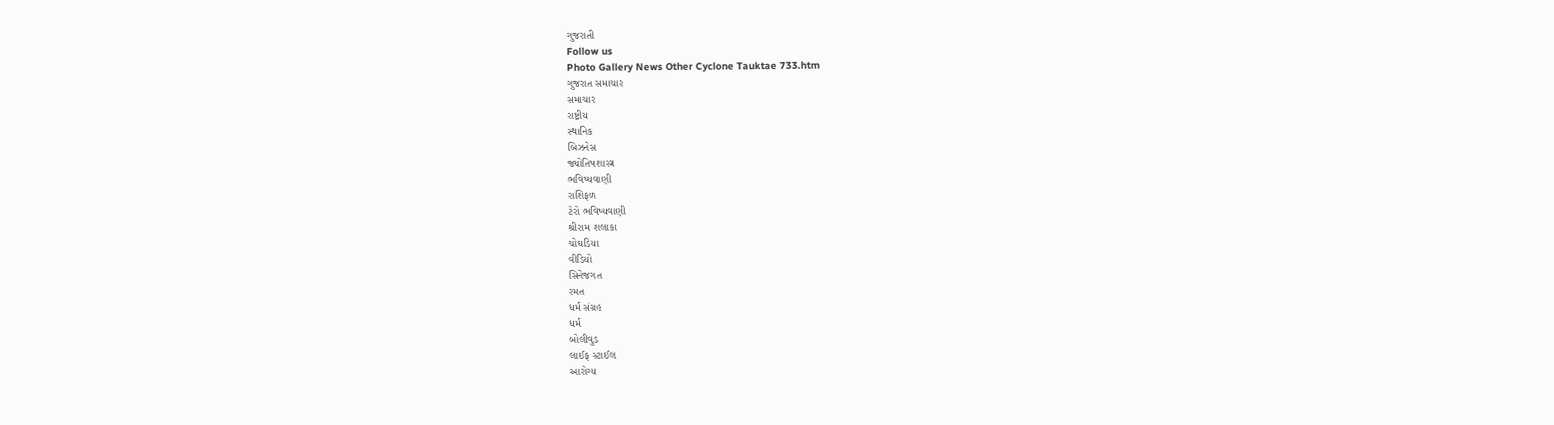ગુજરાતી
Follow us
Photo Gallery News Other Cyclone Tauktae 733.htm
ગુજરાત સમાચાર
સમાચાર
રાષ્ટ્રીય
સ્થાનિક
બિઝનેસ
જ્યોતિષશાસ્ત્ર
ભવિષ્યવાણી
રાશિફળ
ટેરો ભવિષ્યવાણી
શ્રીરામ શલાકા
ચોઘડિયા
વીડિયો
સિનેજગત
રમત
ધર્મ સંગ્રહ
ધર્મ
બોલીવુડ
લાઈફ સ્ટાઈલ
આરોગ્ય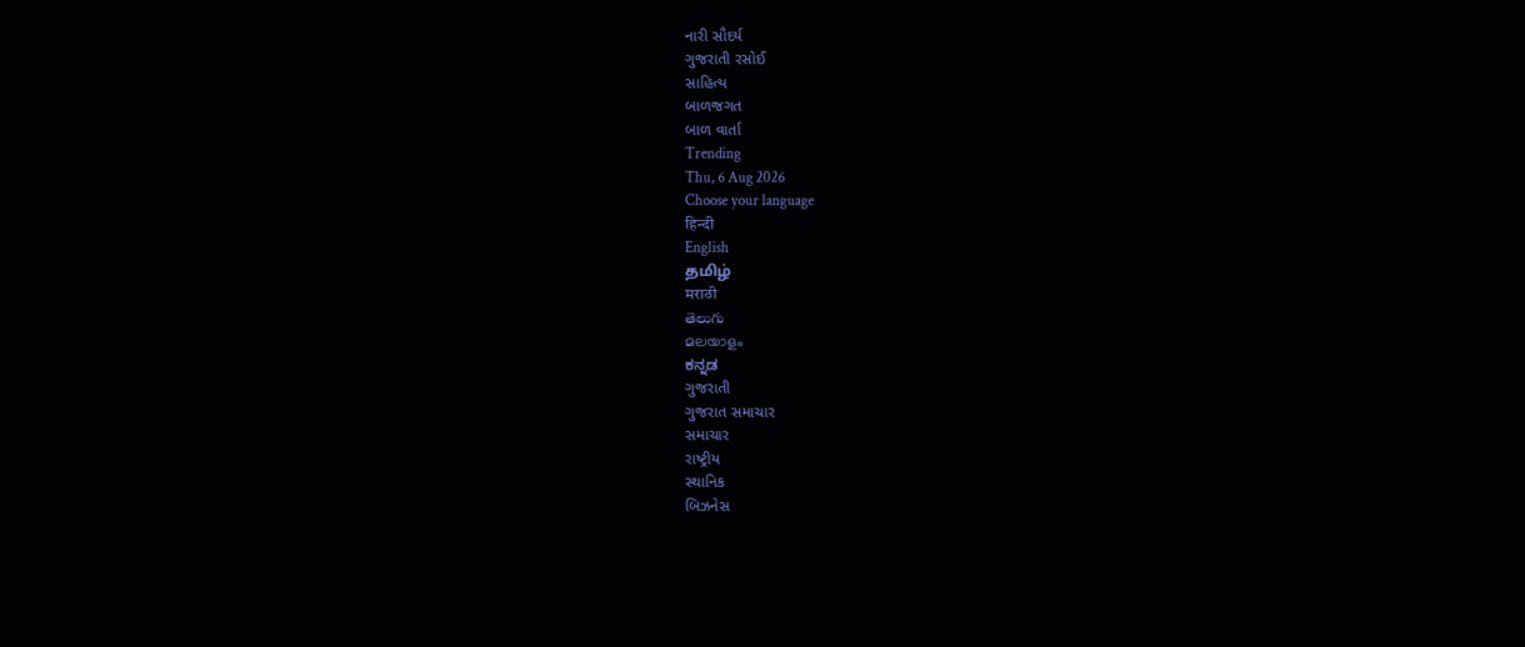નારી સૌદર્ય
ગુજરાતી રસોઈ
સાહિત્ય
બાળજગત
બાળ વાર્તા
Trending
Thu, 6 Aug 2026
Choose your language
हिन्दी
English
தமிழ்
मराठी
తెలుగు
മലയാളം
ಕನ್ನಡ
ગુજરાતી
ગુજરાત સમાચાર
સમાચાર
રાષ્ટ્રીય
સ્થાનિક
બિઝનેસ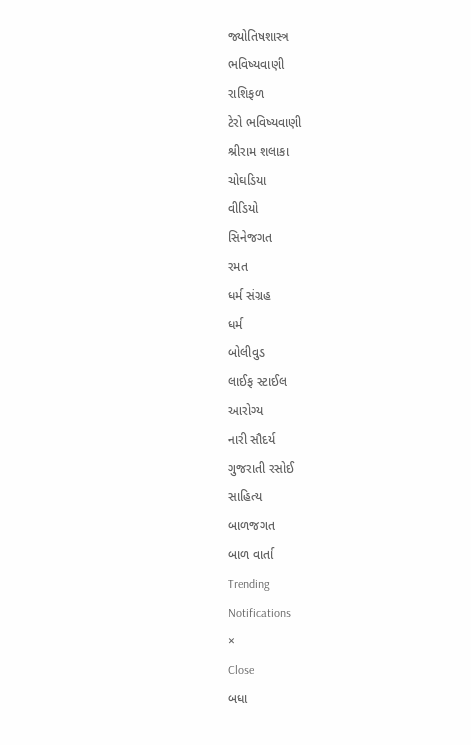જ્યોતિષશાસ્ત્ર
ભવિષ્યવાણી
રાશિફળ
ટેરો ભવિષ્યવાણી
શ્રીરામ શલાકા
ચોઘડિયા
વીડિયો
સિનેજગત
રમત
ધર્મ સંગ્રહ
ધર્મ
બોલીવુડ
લાઈફ સ્ટાઈલ
આરોગ્ય
નારી સૌદર્ય
ગુજરાતી રસોઈ
સાહિત્ય
બાળજગત
બાળ વાર્તા
Trending
Notifications
×
Close
બધા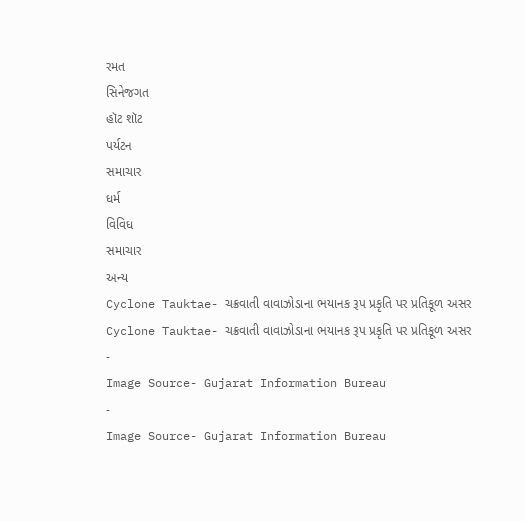રમત
સિનેજગત
હૉટ શૉટ
પર્યટન
સમાચાર
ધર્મ
વિવિધ
સમાચાર
અન્ય
Cyclone Tauktae- ચક્રવાતી વાવાઝોડાના ભયાનક રૂપ પ્રકૃતિ પર પ્રતિકૂળ અસર
Cyclone Tauktae- ચક્રવાતી વાવાઝોડાના ભયાનક રૂપ પ્રકૃતિ પર પ્રતિકૂળ અસર
-
Image Source- Gujarat Information Bureau
-
Image Source- Gujarat Information Bureau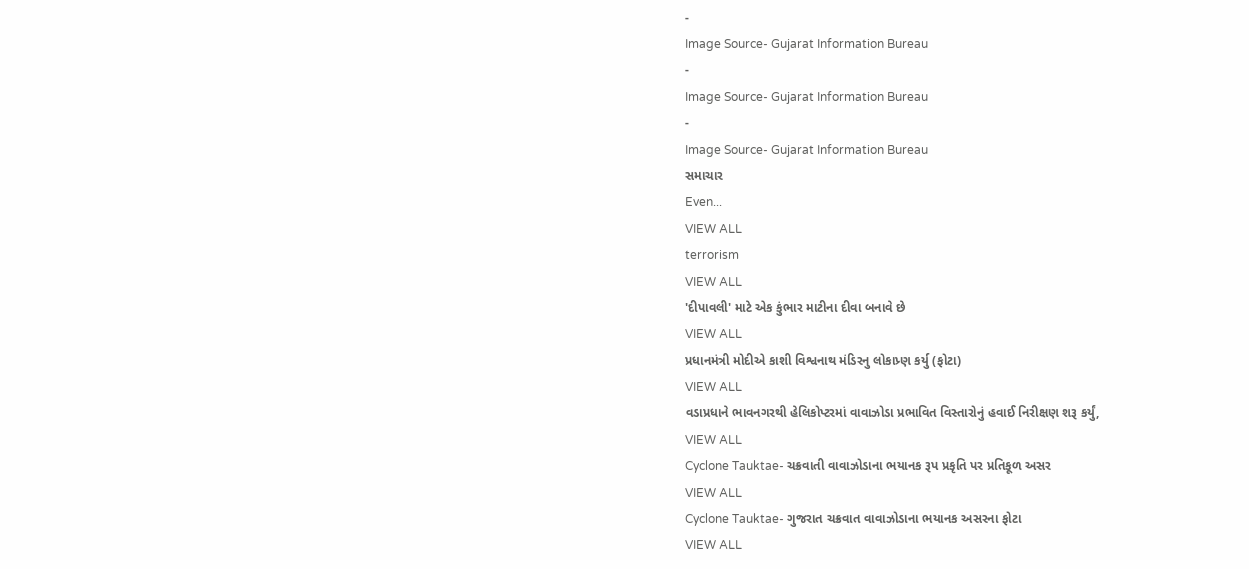-
Image Source- Gujarat Information Bureau
-
Image Source- Gujarat Information Bureau
-
Image Source- Gujarat Information Bureau
સમાચાર
Even...
VIEW ALL
terrorism
VIEW ALL
'દીપાવલી' માટે એક કુંભાર માટીના દીવા બનાવે છે
VIEW ALL
પ્રધાનમંત્રી મોદીએ કાશી વિશ્વનાથ મંડિરનુ લોકાપ્ર્ણ કર્યુ (ફોટા)
VIEW ALL
વડાપ્રધાને ભાવનગરથી હેલિકોપ્ટરમાં વાવાઝોડા પ્રભાવિત વિસ્તારોનું હવાઈ નિરીક્ષણ શરૂ કર્યું,
VIEW ALL
Cyclone Tauktae- ચક્રવાતી વાવાઝોડાના ભયાનક રૂપ પ્રકૃતિ પર પ્રતિકૂળ અસર
VIEW ALL
Cyclone Tauktae- ગુજરાત ચક્રવાત વાવાઝોડાના ભયાનક અસરના ફોટા
VIEW ALL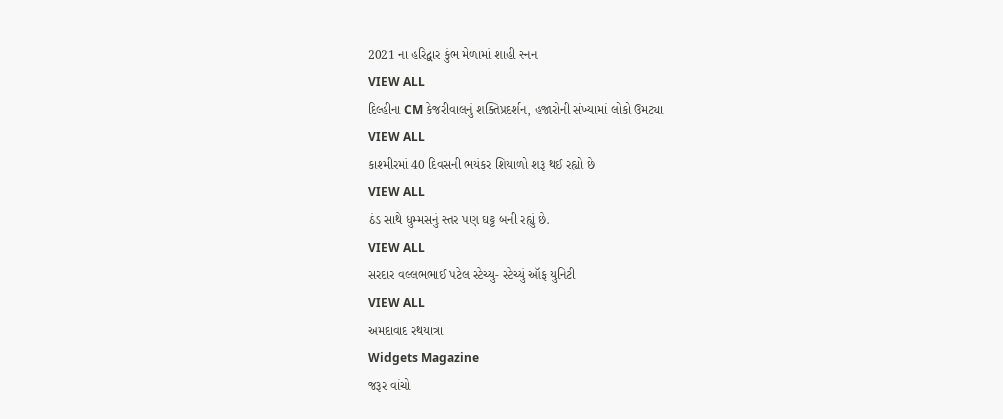2021 ના હરિદ્વાર કુંભ મેળામાં શાહી સ્નન
VIEW ALL
દિલ્હીના CM કેજરીવાલનું શક્તિપ્રદર્શન, હજારોની સંખ્યામાં લોકો ઉમટ્યા
VIEW ALL
કાશ્મીરમાં 40 દિવસની ભયંકર શિયાળો શરૂ થઈ રહ્યો છે
VIEW ALL
ઠંડ સાથે ધુમ્મસનું સ્તર પણ ઘટ્ટ બની રહ્યું છે.
VIEW ALL
સરદાર વલ્લભભાઈ પટેલ સ્ટેચ્યુ- સ્ટેચ્યું ઑફ યુનિટી
VIEW ALL
અમદાવાદ રથયાત્રા
Widgets Magazine
જરૂર વાંચો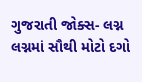ગુજરાતી જોક્સ- લગ્ન
લગ્નમાં સૌથી મોટો દગો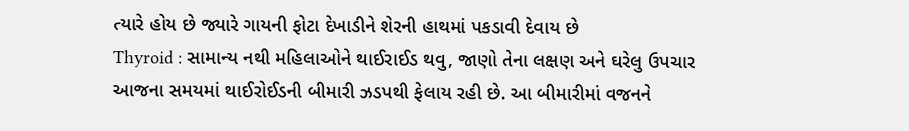ત્યારે હોય છે જ્યારે ગાયની ફોટા દેખાડીને શેરની હાથમાં પકડાવી દેવાય છે
Thyroid : સામાન્ય નથી મહિલાઓને થાઈરાઈડ થવુ, જાણો તેના લક્ષણ અને ઘરેલુ ઉપચાર
આજના સમયમાં થાઈરોઈડની બીમારી ઝડપથી ફેલાય રહી છે. આ બીમારીમાં વજનને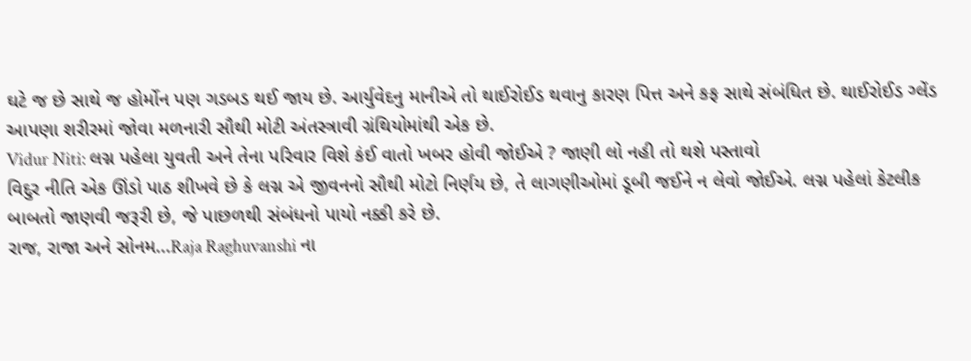ઘટે જ છે સાથે જ હોર્મોન પણ ગડબડ થઈ જાય છે. આર્યુવેદનુ માનીએ તો થાઈરોઈડ થવાનુ કારણ પિત્ત અને કફ સાથે સંબંધિત છે. થાઈરોઈડ ગ્લેંડ આપણા શરીરમાં જોવા મળનારી સૌથી મોટી અંતસ્ત્રાવી ગ્રંથિયોમાંથી એક છે.
Vidur Niti: લગ્ન પહેલા યુવતી અને તેના પરિવાર વિશે કંઈ વાતો ખબર હોવી જોઈએ ? જાણી લો નહી તો થશે પસ્તાવો
વિદુર નીતિ એક ઊંડો પાઠ શીખવે છે કે લગ્ન એ જીવનનો સૌથી મોટો નિર્ણય છે, તે લાગણીઓમાં ડૂબી જઈને ન લેવો જોઈએ. લગ્ન પહેલાં કેટલીક બાબતો જાણવી જરૂરી છે, જે પાછળથી સંબંધનો પાયો નક્કી કરે છે.
રાજ, રાજા અને સોનમ...Raja Raghuvanshi ના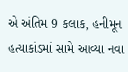એ અંતિમ 9 કલાક, હનીમૂન હત્યાકાંડમાં સામે આવ્યા નવા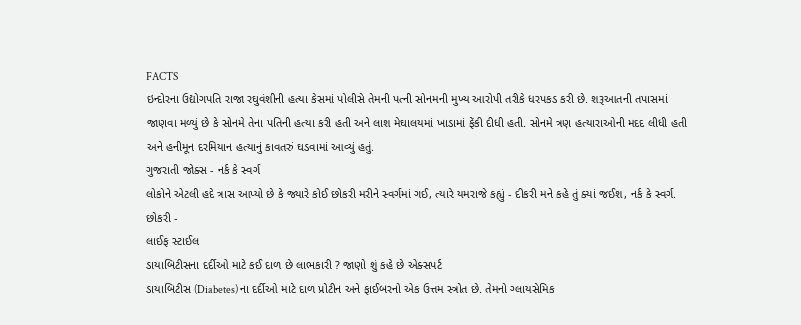FACTS
ઇન્દોરના ઉદ્યોગપતિ રાજા રઘુવંશીની હત્યા કેસમાં પોલીસે તેમની પત્ની સોનમની મુખ્ય આરોપી તરીકે ધરપકડ કરી છે. શરૂઆતની તપાસમાં જાણવા મળ્યું છે કે સોનમે તેના પતિની હત્યા કરી હતી અને લાશ મેઘાલયમાં ખાડામાં ફેંકી દીધી હતી. સોનમે ત્રણ હત્યારાઓની મદદ લીધી હતી અને હનીમૂન દરમિયાન હત્યાનું કાવતરું ઘડવામાં આવ્યું હતું.
ગુજરાતી જોક્સ - નર્ક કે સ્વર્ગ
લોકોને એટલી હદે ત્રાસ આપ્યો છે કે જ્યારે કોઈ છોકરી મરીને સ્વર્ગમાં ગઈ, ત્યારે યમરાજે કહ્યું - દીકરી મને કહે તું ક્યાં જઈશ, નર્ક કે સ્વર્ગ. છોકરી -
લાઈફ સ્ટાઈલ
ડાયાબિટીસના દર્દીઓ માટે કઈ દાળ છે લાભકારી ? જાણો શું કહે છે એક્સપર્ટ
ડાયાબિટીસ (Diabetes) ના દર્દીઓ માટે દાળ પ્રોટીન અને ફાઈબરનો એક ઉત્તમ સ્ત્રોત છે. તેમનો ગ્લાયસેમિક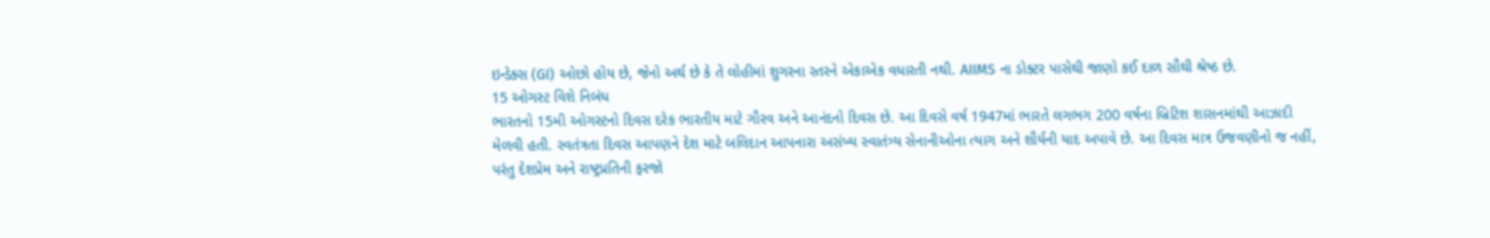ઇન્ડેક્સ (GI) ઓછો હોય છે, જેનો અર્થ છે કે તે લોહીમાં શુગરના સ્તરને એકાએક વધારતી નથી. AIIMS ના ડોક્ટર પાસેથી જાણો કઈ દાળ સૌથી શ્રેષ્ઠ છે.
15 ઓગસ્ટ વિશે નિબંધ
ભારતનો 15મી ઓગસ્ટનો દિવસ દરેક ભારતીય માટે ગૌરવ અને આનંદનો દિવસ છે. આ દિવસે વર્ષ 1947માં ભારતે લગભગ 200 વર્ષના બ્રિટિશ શાસનમાંથી આઝાદી મેળવી હતી. સ્વતંત્રતા દિવસ આપણને દેશ માટે બલિદાન આપનારા અસંખ્ય સ્વાતંત્ર્ય સેનાનીઓના ત્યાગ અને શૌર્યની યાદ અપાવે છે. આ દિવસ માત્ર ઉજવણીનો જ નહીં, પરંતુ દેશપ્રેમ અને રાષ્ટ્રપ્રતિની ફરજો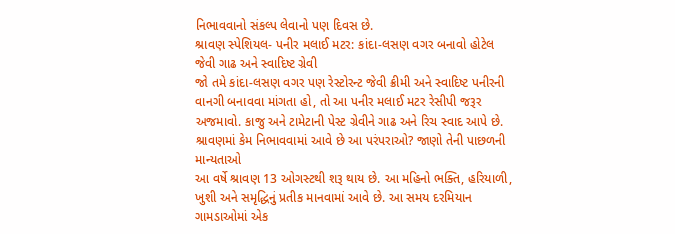નિભાવવાનો સંકલ્પ લેવાનો પણ દિવસ છે.
શ્રાવણ સ્પેશિયલ- પનીર મલાઈ મટર: કાંદા-લસણ વગર બનાવો હોટેલ જેવી ગાઢ અને સ્વાદિષ્ટ ગ્રેવી
જો તમે કાંદા-લસણ વગર પણ રેસ્ટોરન્ટ જેવી ક્રીમી અને સ્વાદિષ્ટ પનીરની વાનગી બનાવવા માંગતા હો, તો આ પનીર મલાઈ મટર રેસીપી જરૂર અજમાવો. કાજુ અને ટામેટાની પેસ્ટ ગ્રેવીને ગાઢ અને રિચ સ્વાદ આપે છે.
શ્રાવણમાં કેમ નિભાવવામાં આવે છે આ પરંપરાઓ? જાણો તેની પાછળની માન્યતાઓ
આ વર્ષે શ્રાવણ 13 ઓગસ્ટથી શરૂ થાય છે. આ મહિનો ભક્તિ, હરિયાળી, ખુશી અને સમૃદ્ધિનું પ્રતીક માનવામાં આવે છે. આ સમય દરમિયાન ગામડાઓમાં એક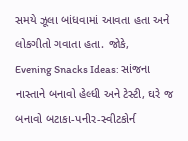સમયે ઝૂલા બાંધવામાં આવતા હતા અને લોકગીતો ગવાતા હતા. જોકે,
Evening Snacks Ideas: સાંજના નાસ્તાને બનાવો હેલ્ધી અને ટેસ્ટી, ઘરે જ બનાવો બટાકા-પનીર-સ્વીટકોર્ન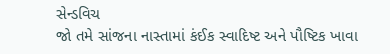સેન્ડવિચ
જો તમે સાંજના નાસ્તામાં કંઈક સ્વાદિષ્ટ અને પૌષ્ટિક ખાવા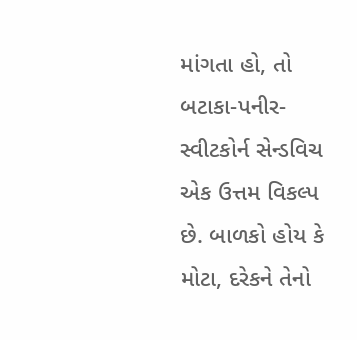માંગતા હો, તો બટાકા-પનીર-સ્વીટકોર્ન સેન્ડવિચ એક ઉત્તમ વિકલ્પ છે. બાળકો હોય કે મોટા, દરેકને તેનો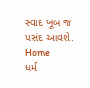સ્વાદ ખૂબ જ પસંદ આવશે.
Home
ધર્મ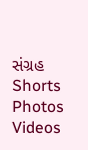સંગ્રહ
Shorts
Photos
Videos